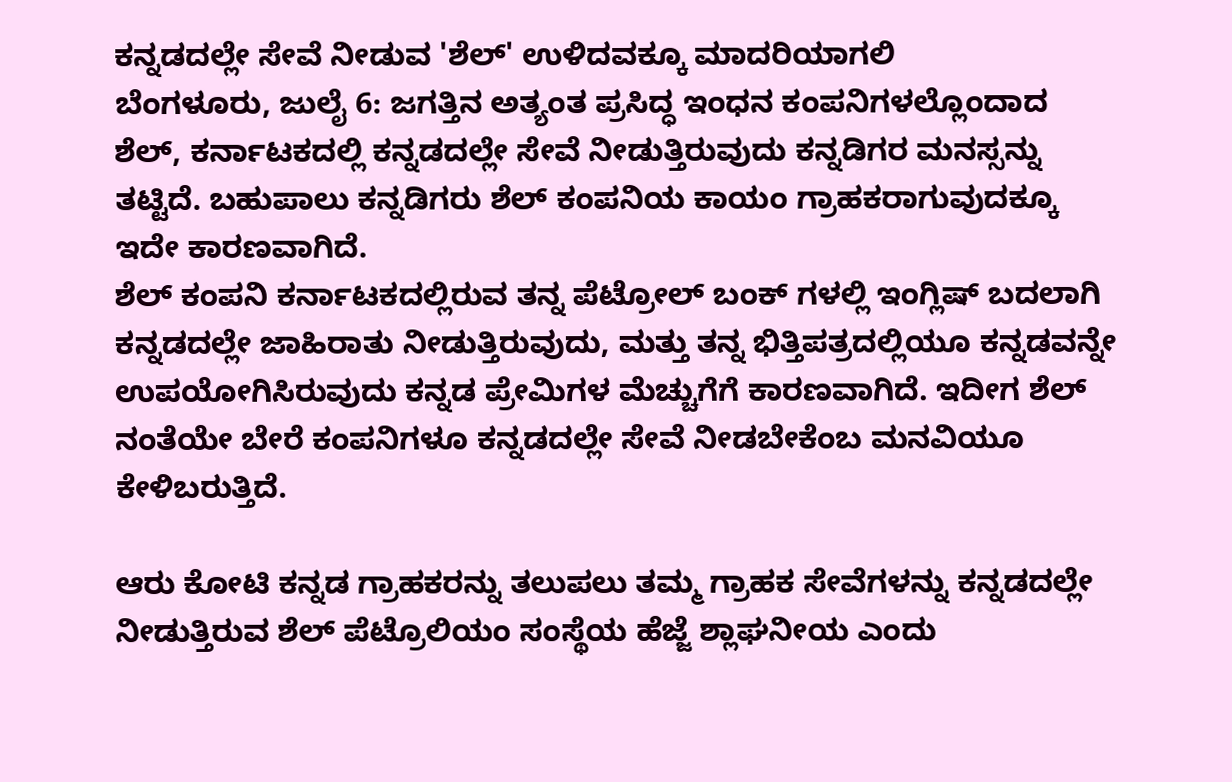ಕನ್ನಡದಲ್ಲೇ ಸೇವೆ ನೀಡುವ 'ಶೆಲ್' ಉಳಿದವಕ್ಕೂ ಮಾದರಿಯಾಗಲಿ
ಬೆಂಗಳೂರು, ಜುಲೈ 6: ಜಗತ್ತಿನ ಅತ್ಯಂತ ಪ್ರಸಿದ್ಧ ಇಂಧನ ಕಂಪನಿಗಳಲ್ಲೊಂದಾದ ಶೆಲ್, ಕರ್ನಾಟಕದಲ್ಲಿ ಕನ್ನಡದಲ್ಲೇ ಸೇವೆ ನೀಡುತ್ತಿರುವುದು ಕನ್ನಡಿಗರ ಮನಸ್ಸನ್ನು ತಟ್ಟಿದೆ. ಬಹುಪಾಲು ಕನ್ನಡಿಗರು ಶೆಲ್ ಕಂಪನಿಯ ಕಾಯಂ ಗ್ರಾಹಕರಾಗುವುದಕ್ಕೂ ಇದೇ ಕಾರಣವಾಗಿದೆ.
ಶೆಲ್ ಕಂಪನಿ ಕರ್ನಾಟಕದಲ್ಲಿರುವ ತನ್ನ ಪೆಟ್ರೋಲ್ ಬಂಕ್ ಗಳಲ್ಲಿ ಇಂಗ್ಲಿಷ್ ಬದಲಾಗಿ ಕನ್ನಡದಲ್ಲೇ ಜಾಹಿರಾತು ನೀಡುತ್ತಿರುವುದು, ಮತ್ತು ತನ್ನ ಭಿತ್ತಿಪತ್ರದಲ್ಲಿಯೂ ಕನ್ನಡವನ್ನೇ ಉಪಯೋಗಿಸಿರುವುದು ಕನ್ನಡ ಪ್ರೇಮಿಗಳ ಮೆಚ್ಚುಗೆಗೆ ಕಾರಣವಾಗಿದೆ. ಇದೀಗ ಶೆಲ್ ನಂತೆಯೇ ಬೇರೆ ಕಂಪನಿಗಳೂ ಕನ್ನಡದಲ್ಲೇ ಸೇವೆ ನೀಡಬೇಕೆಂಬ ಮನವಿಯೂ ಕೇಳಿಬರುತ್ತಿದೆ.

ಆರು ಕೋಟಿ ಕನ್ನಡ ಗ್ರಾಹಕರನ್ನು ತಲುಪಲು ತಮ್ಮ ಗ್ರಾಹಕ ಸೇವೆಗಳನ್ನು ಕನ್ನಡದಲ್ಲೇ ನೀಡುತ್ತಿರುವ ಶೆಲ್ ಪೆಟ್ರೊಲಿಯಂ ಸಂಸ್ಥೆಯ ಹೆಜ್ಜೆ ಶ್ಲಾಘನೀಯ ಎಂದು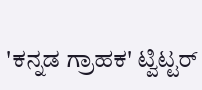'ಕನ್ನಡ ಗ್ರಾಹಕ' ಟ್ವಿಟ್ಟರ್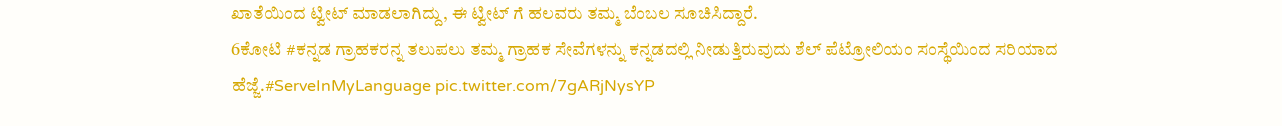ಖಾತೆಯಿಂದ ಟ್ವೀಟ್ ಮಾಡಲಾಗಿದ್ದು, ಈ ಟ್ವೀಟ್ ಗೆ ಹಲವರು ತಮ್ಮ ಬೆಂಬಲ ಸೂಚಿಸಿದ್ದಾರೆ.
6ಕೋಟಿ #ಕನ್ನಡ ಗ್ರಾಹಕರನ್ನ ತಲುಪಲು ತಮ್ಮ ಗ್ರಾಹಕ ಸೇವೆಗಳನ್ನು ಕನ್ನಡದಲ್ಲಿ ನೀಡುತ್ತಿರುವುದು ಶೆಲ್ ಪೆಟ್ರೋಲಿಯಂ ಸಂಸ್ಥೆಯಿಂದ ಸರಿಯಾದ ಹೆಜ್ಜೆ.#ServeInMyLanguage pic.twitter.com/7gARjNysYP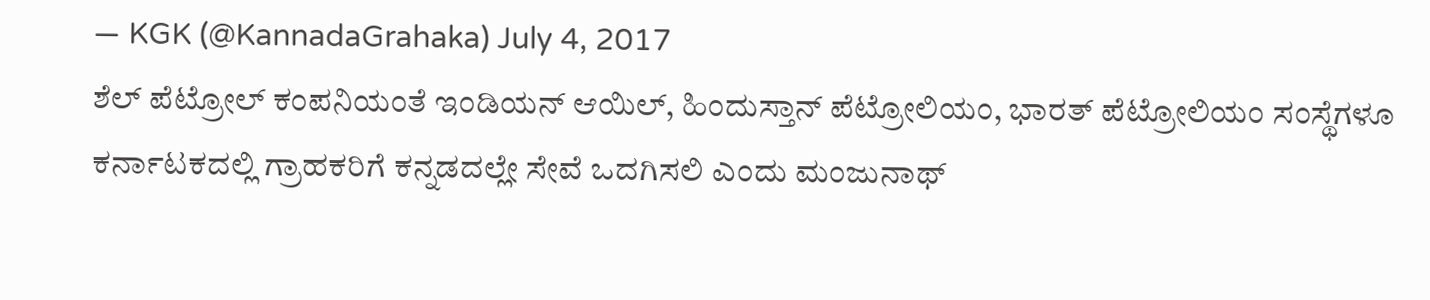— KGK (@KannadaGrahaka) July 4, 2017
ಶೆಲ್ ಪೆಟ್ರೋಲ್ ಕಂಪನಿಯಂತೆ ಇಂಡಿಯನ್ ಆಯಿಲ್, ಹಿಂದುಸ್ತಾನ್ ಪೆಟ್ರೋಲಿಯಂ, ಭಾರತ್ ಪೆಟ್ರೋಲಿಯಂ ಸಂಸ್ಥೆಗಳೂ ಕರ್ನಾಟಕದಲ್ಲಿ ಗ್ರಾಹಕರಿಗೆ ಕನ್ನಡದಲ್ಲೇ ಸೇವೆ ಒದಗಿಸಲಿ ಎಂದು ಮಂಜುನಾಥ್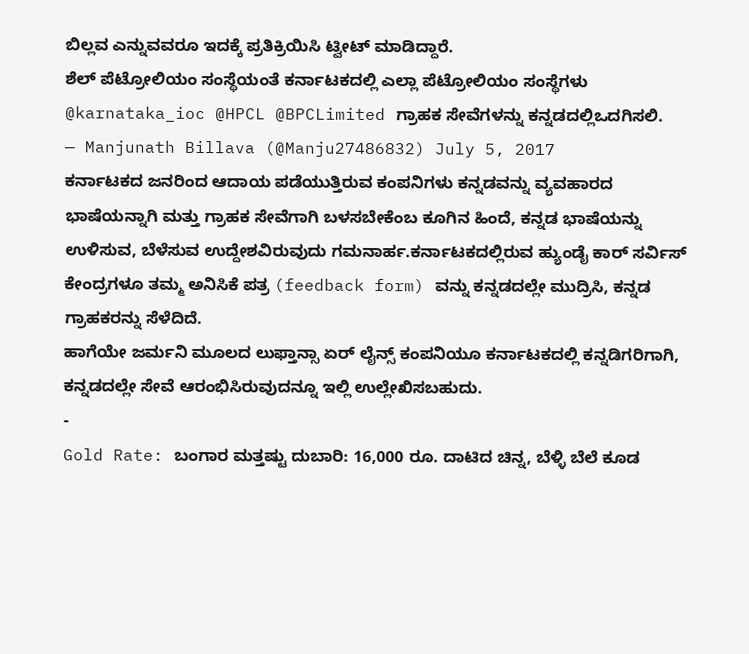ಬಿಲ್ಲವ ಎನ್ನುವವರೂ ಇದಕ್ಕೆ ಪ್ರತಿಕ್ರಿಯಿಸಿ ಟ್ವೀಟ್ ಮಾಡಿದ್ದಾರೆ.
ಶೆಲ್ ಪೆಟ್ರೋಲಿಯಂ ಸಂಸ್ಥೆಯಂತೆ ಕರ್ನಾಟಕದಲ್ಲಿ ಎಲ್ಲಾ ಪೆಟ್ರೋಲಿಯಂ ಸಂಸ್ಥೆಗಳು @karnataka_ioc @HPCL @BPCLimited ಗ್ರಾಹಕ ಸೇವೆಗಳನ್ನು ಕನ್ನಡದಲ್ಲಿಒದಗಿಸಲಿ.
— Manjunath Billava (@Manju27486832) July 5, 2017
ಕರ್ನಾಟಕದ ಜನರಿಂದ ಆದಾಯ ಪಡೆಯುತ್ತಿರುವ ಕಂಪನಿಗಳು ಕನ್ನಡವನ್ನು ವ್ಯವಹಾರದ ಭಾಷೆಯನ್ನಾಗಿ ಮತ್ತು ಗ್ರಾಹಕ ಸೇವೆಗಾಗಿ ಬಳಸಬೇಕೆಂಬ ಕೂಗಿನ ಹಿಂದೆ, ಕನ್ನಡ ಭಾಷೆಯನ್ನು ಉಳಿಸುವ, ಬೆಳೆಸುವ ಉದ್ದೇಶವಿರುವುದು ಗಮನಾರ್ಹ.ಕರ್ನಾಟಕದಲ್ಲಿರುವ ಹ್ಯುಂಡೈ ಕಾರ್ ಸರ್ವಿಸ್ ಕೇಂದ್ರಗಳೂ ತಮ್ಮ ಅನಿಸಿಕೆ ಪತ್ರ (feedback form) ವನ್ನು ಕನ್ನಡದಲ್ಲೇ ಮುದ್ರಿಸಿ, ಕನ್ನಡ ಗ್ರಾಹಕರನ್ನು ಸೆಳೆದಿದೆ.
ಹಾಗೆಯೇ ಜರ್ಮನಿ ಮೂಲದ ಲುಫ್ತಾನ್ಸಾ ಏರ್ ಲೈನ್ಸ್ ಕಂಪನಿಯೂ ಕರ್ನಾಟಕದಲ್ಲಿ ಕನ್ನಡಿಗರಿಗಾಗಿ, ಕನ್ನಡದಲ್ಲೇ ಸೇವೆ ಆರಂಭಿಸಿರುವುದನ್ನೂ ಇಲ್ಲಿ ಉಲ್ಲೇಖಿಸಬಹುದು.
-
Gold Rate: ಬಂಗಾರ ಮತ್ತಷ್ಟು ದುಬಾರಿ: 16,000 ರೂ. ದಾಟಿದ ಚಿನ್ನ, ಬೆಳ್ಳಿ ಬೆಲೆ ಕೂಡ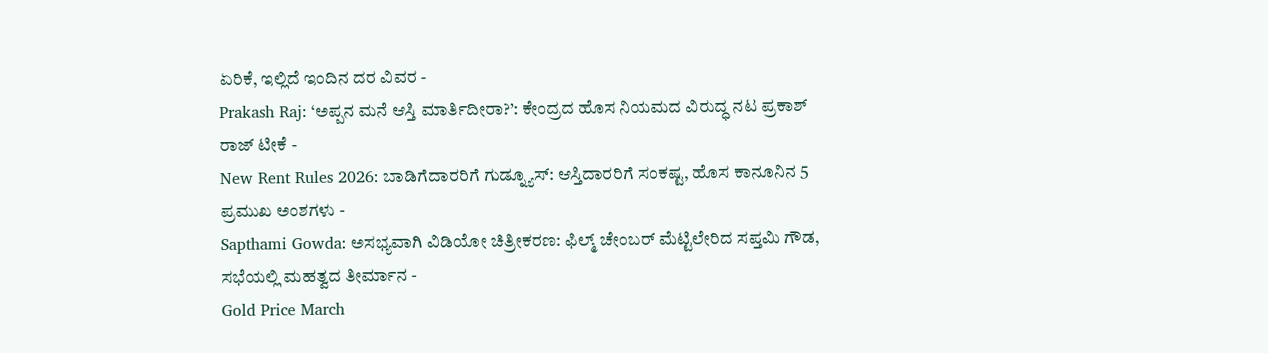ಏರಿಕೆ, ಇಲ್ಲಿದೆ ಇಂದಿನ ದರ ವಿವರ -
Prakash Raj: ‘ಅಪ್ಪನ ಮನೆ ಆಸ್ತಿ ಮಾರ್ತಿದೀರಾ?’: ಕೇಂದ್ರದ ಹೊಸ ನಿಯಮದ ವಿರುದ್ಧ ನಟ ಪ್ರಕಾಶ್ ರಾಜ್ ಟೀಕೆ -
New Rent Rules 2026: ಬಾಡಿಗೆದಾರರಿಗೆ ಗುಡ್ನ್ಯೂಸ್: ಆಸ್ತಿದಾರರಿಗೆ ಸಂಕಷ್ಟ, ಹೊಸ ಕಾನೂನಿನ 5 ಪ್ರಮುಖ ಅಂಶಗಳು -
Sapthami Gowda: ಅಸಭ್ಯವಾಗಿ ವಿಡಿಯೋ ಚಿತ್ರೀಕರಣ: ಫಿಲ್ಮ್ ಚೇಂಬರ್ ಮೆಟ್ಟಿಲೇರಿದ ಸಪ್ತಮಿ ಗೌಡ, ಸಭೆಯಲ್ಲಿ ಮಹತ್ವದ ತೀರ್ಮಾನ -
Gold Price March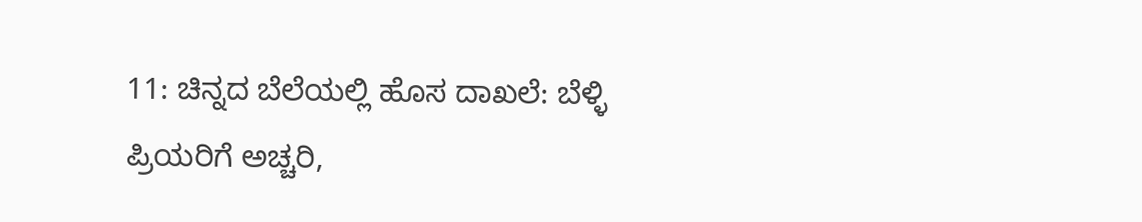11: ಚಿನ್ನದ ಬೆಲೆಯಲ್ಲಿ ಹೊಸ ದಾಖಲೆ: ಬೆಳ್ಳಿ ಪ್ರಿಯರಿಗೆ ಅಚ್ಚರಿ,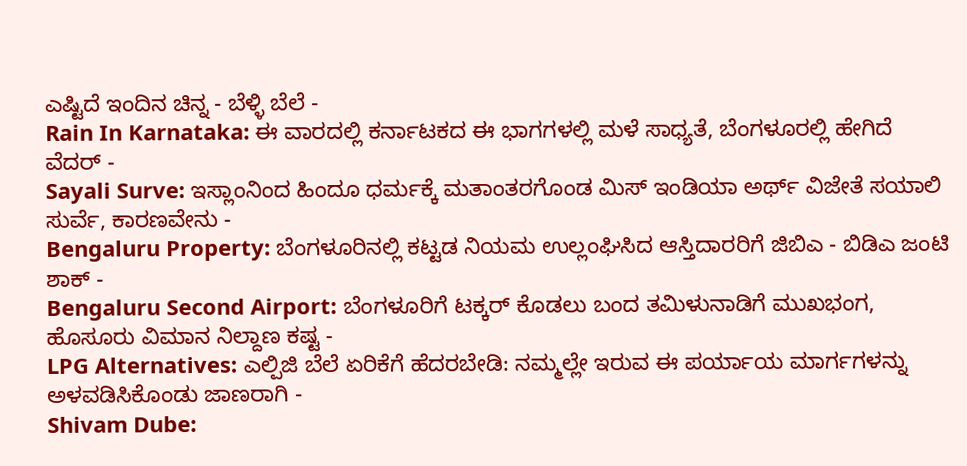ಎಷ್ಟಿದೆ ಇಂದಿನ ಚಿನ್ನ - ಬೆಳ್ಳಿ ಬೆಲೆ -
Rain In Karnataka: ಈ ವಾರದಲ್ಲಿ ಕರ್ನಾಟಕದ ಈ ಭಾಗಗಳಲ್ಲಿ ಮಳೆ ಸಾಧ್ಯತೆ, ಬೆಂಗಳೂರಲ್ಲಿ ಹೇಗಿದೆ ವೆದರ್ -
Sayali Surve: ಇಸ್ಲಾಂನಿಂದ ಹಿಂದೂ ಧರ್ಮಕ್ಕೆ ಮತಾಂತರಗೊಂಡ ಮಿಸ್ ಇಂಡಿಯಾ ಅರ್ಥ್ ವಿಜೇತೆ ಸಯಾಲಿ ಸುರ್ವೆ, ಕಾರಣವೇನು -
Bengaluru Property: ಬೆಂಗಳೂರಿನಲ್ಲಿ ಕಟ್ಟಡ ನಿಯಮ ಉಲ್ಲಂಘಿಸಿದ ಆಸ್ತಿದಾರರಿಗೆ ಜಿಬಿಎ - ಬಿಡಿಎ ಜಂಟಿ ಶಾಕ್ -
Bengaluru Second Airport: ಬೆಂಗಳೂರಿಗೆ ಟಕ್ಕರ್ ಕೊಡಲು ಬಂದ ತಮಿಳುನಾಡಿಗೆ ಮುಖಭಂಗ, ಹೊಸೂರು ವಿಮಾನ ನಿಲ್ದಾಣ ಕಷ್ಟ -
LPG Alternatives: ಎಲ್ಪಿಜಿ ಬೆಲೆ ಏರಿಕೆಗೆ ಹೆದರಬೇಡಿ: ನಮ್ಮಲ್ಲೇ ಇರುವ ಈ ಪರ್ಯಾಯ ಮಾರ್ಗಗಳನ್ನು ಅಳವಡಿಸಿಕೊಂಡು ಜಾಣರಾಗಿ -
Shivam Dube: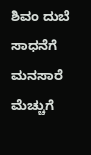ಶಿವಂ ದುಬೆ ಸಾಧನೆಗೆ ಮನಸಾರೆ ಮೆಚ್ಚುಗೆ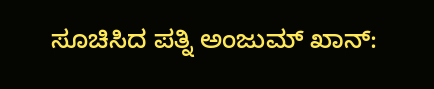ಸೂಚಿಸಿದ ಪತ್ನಿ ಅಂಜುಮ್ ಖಾನ್: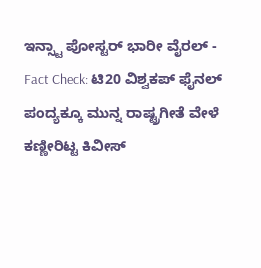ಇನ್ಸ್ಟಾ ಪೋಸ್ಟರ್ ಭಾರೀ ವೈರಲ್ -
Fact Check: ಟಿ20 ವಿಶ್ವಕಪ್ ಫೈನಲ್ ಪಂದ್ಯಕ್ಕೂ ಮುನ್ನ ರಾಷ್ಟ್ರಗೀತೆ ವೇಳೆ ಕಣ್ಣೀರಿಟ್ಟ ಕಿವೀಸ್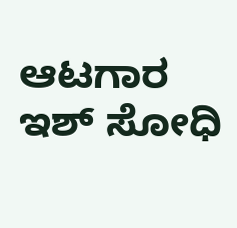ಆಟಗಾರ ಇಶ್ ಸೋಧಿ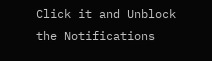Click it and Unblock the Notifications